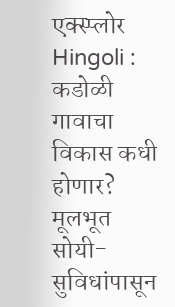एक्स्प्लोर
Hingoli : कडोळी गावाचा विकास कधी होणार? मूलभूत सोयी-सुविधांपासून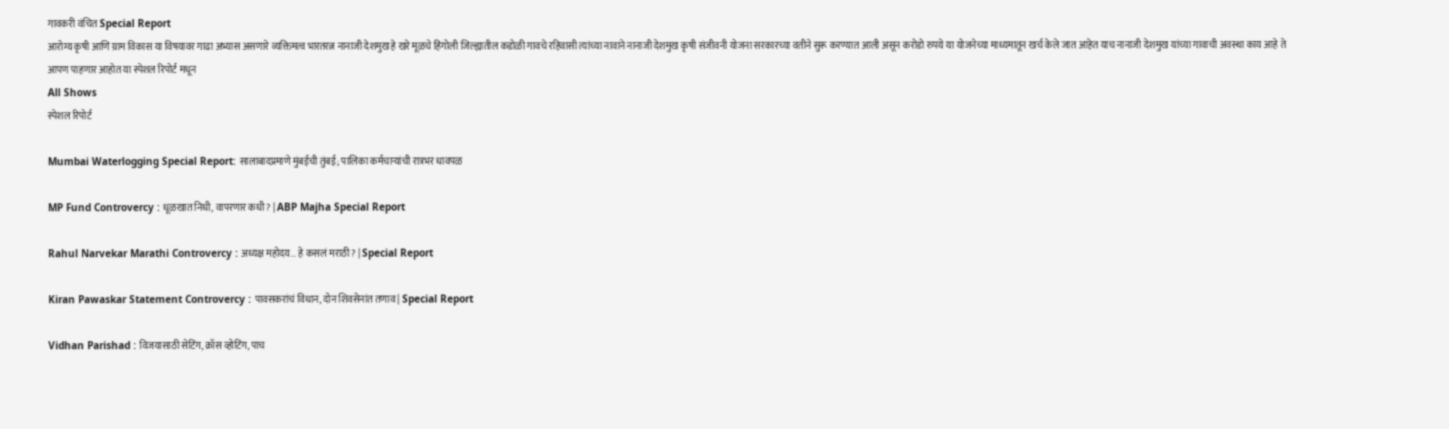गावकरी वंचित Special Report
आरोग्य कृषी आणि ग्राम विकास या विषयावर गाढा अभ्यास असणारे व्यक्तिमत्व भारतरत्न नानाजी देशमुख हे खरे मूळचे हिंगोली जिल्ह्यातील कडोळी गावचे रहिवासी त्यांच्या नावाने नानाजी देशमुख कृषी संजीवनी योजना सरकारच्या वतीने सुरू करण्यात आली असून करोडो रुपये या योजनेच्या माध्यमातून खर्च केले जात आहेत याच नानाजी देशमुख यांच्या गावाची अवस्था काय आहे ते आपण पाहणार आहोत या स्पेशल रिपोर्ट मधून
All Shows
स्पेशल रिपोर्ट

Mumbai Waterlogging Special Report: सालाबादप्रमाणे मुंबईची तुंबई; पालिका कर्मचाऱ्यांची रात्रभर धावपळ

MP Fund Controvercy : धूळखात निधी, वापरणार कधी? | ABP Majha Special Report

Rahul Narvekar Marathi Controvercy : अध्यक्ष महोदय... हे कसलं मराठी? | Special Report

Kiran Pawaskar Statement Controvercy : पावसकरांचं विधान, दोन शिवसेनांत तणाव | Special Report

Vidhan Parishad : विजयासाठी सेटिंग, क्रॉस व्होटिंग, पाच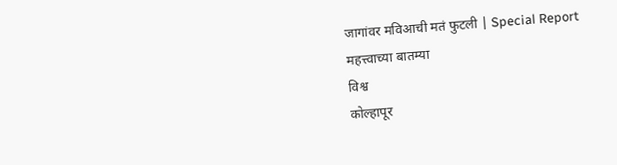जागांवर मविआची मतं फुटली | Special Report
महत्त्वाच्या बातम्या
विश्व
कोल्हापूर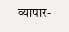व्यापार-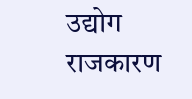उद्योग
राजकारण